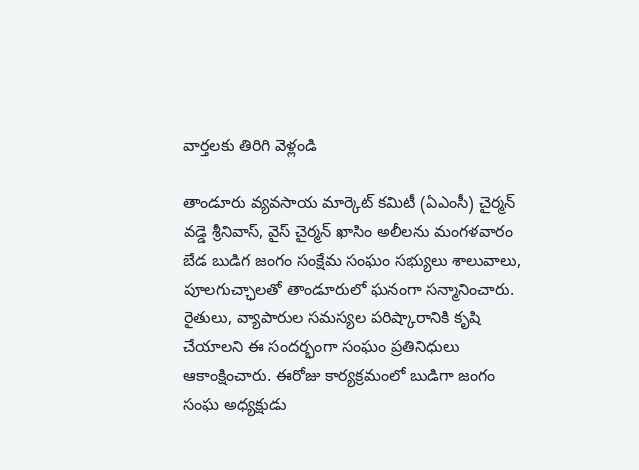వార్తలకు తిరిగి వెళ్లండి

తాండూరు వ్యవసాయ మార్కెట్ కమిటీ (ఏఎంసీ) చైర్మన్ వడ్డె శ్రీనివాస్, వైస్ చైర్మన్ ఖాసిం అలీలను మంగళవారం బేడ బుడిగ జంగం సంక్షేమ సంఘం సభ్యులు శాలువాలు, పూలగుచ్ఛాలతో తాండూరులో ఘనంగా సన్మానించారు.
రైతులు, వ్యాపారుల సమస్యల పరిష్కారానికి కృషి చేయాలని ఈ సందర్భంగా సంఘం ప్రతినిధులు ఆకాంక్షించారు. ఈరోజు కార్యక్రమంలో బుడిగా జంగం సంఘ అధ్యక్షుడు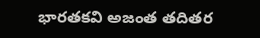భారతకవి అజంత తదితర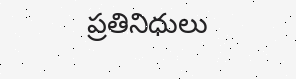ప్రతినిధులు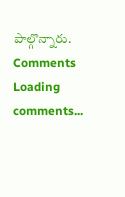పాల్గొన్నారు.
Comments
Loading comments...